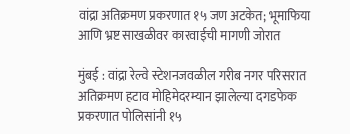वांद्रा अतिक्रमण प्रकरणात १५ जण अटकेत; भूमाफिया आणि भ्रष्ट साखळीवर कारवाईची मागणी जोरात

मुंबई : वांद्रा रेल्वे स्टेशनजवळील गरीब नगर परिसरात अतिक्रमण हटाव मोहिमेदरम्यान झालेल्या दगडफेक प्रकरणात पोलिसांनी १५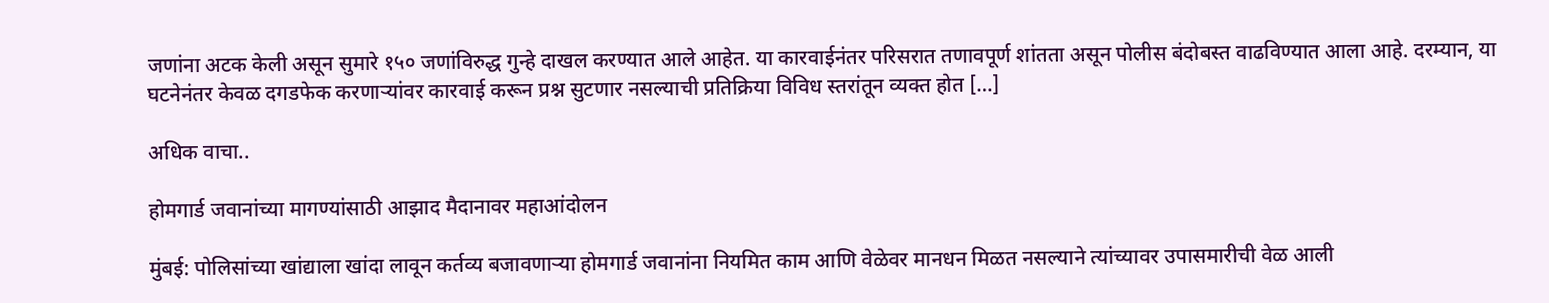जणांना अटक केली असून सुमारे १५० जणांविरुद्ध गुन्हे दाखल करण्यात आले आहेत. या कारवाईनंतर परिसरात तणावपूर्ण शांतता असून पोलीस बंदोबस्त वाढविण्यात आला आहे. दरम्यान, या घटनेनंतर केवळ दगडफेक करणाऱ्यांवर कारवाई करून प्रश्न सुटणार नसल्याची प्रतिक्रिया विविध स्तरांतून व्यक्त होत […]

अधिक वाचा..

होमगार्ड जवानांच्या मागण्यांसाठी आझाद मैदानावर महाआंदोलन

मुंबई: पोलिसांच्या खांद्याला खांदा लावून कर्तव्य बजावणाऱ्या होमगार्ड जवानांना नियमित काम आणि वेळेवर मानधन मिळत नसल्याने त्यांच्यावर उपासमारीची वेळ आली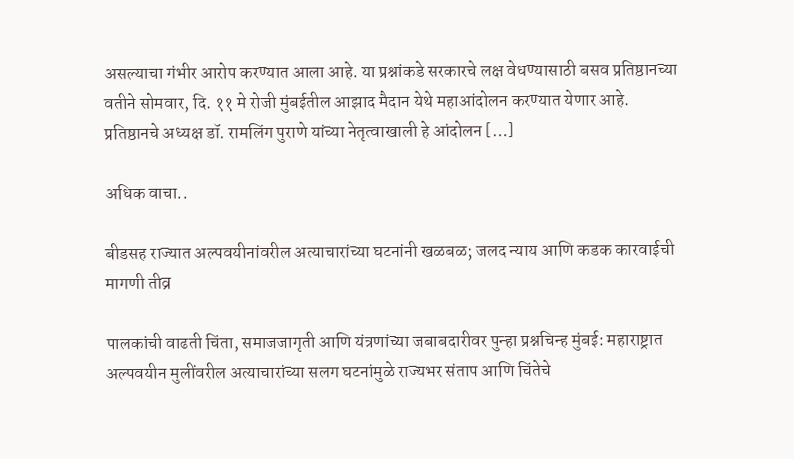असल्याचा गंभीर आरोप करण्यात आला आहे. या प्रश्नांकडे सरकारचे लक्ष वेधण्यासाठी बसव प्रतिष्ठानच्या वतीने सोमवार, दि. ११ मे रोजी मुंबईतील आझाद मैदान येथे महाआंदोलन करण्यात येणार आहे. प्रतिष्ठानचे अध्यक्ष डॉ. रामलिंग पुराणे यांच्या नेतृत्वाखाली हे आंदोलन […]

अधिक वाचा..

बीडसह राज्यात अल्पवयीनांवरील अत्याचारांच्या घटनांनी खळबळ; जलद न्याय आणि कडक कारवाईची मागणी तीव्र

पालकांची वाढती चिंता, समाजजागृती आणि यंत्रणांच्या जबाबदारीवर पुन्हा प्रश्नचिन्ह मुंबई: महाराष्ट्रात अल्पवयीन मुलींवरील अत्याचारांच्या सलग घटनांमुळे राज्यभर संताप आणि चिंतेचे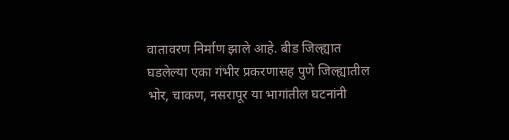वातावरण निर्माण झाले आहे. बीड जिल्ह्यात घडलेल्या एका गंभीर प्रकरणासह पुणे जिल्ह्यातील भोर, चाकण, नसरापूर या भागांतील घटनांनी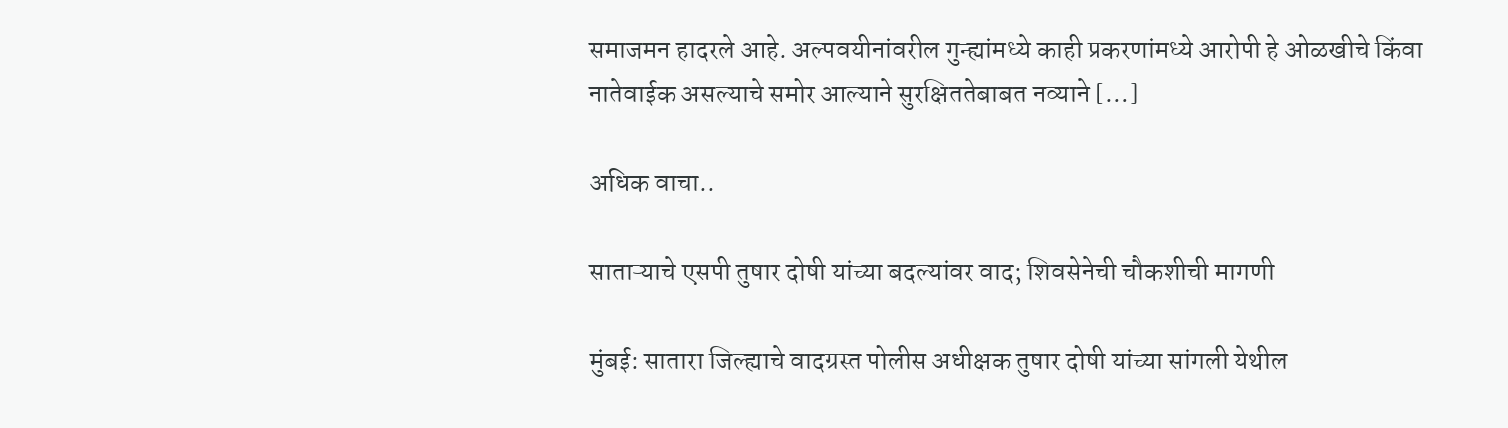समाजमन हादरले आहे. अल्पवयीनांवरील गुन्ह्यांमध्ये काही प्रकरणांमध्ये आरोपी हे ओळखीचे किंवा नातेवाईक असल्याचे समोर आल्याने सुरक्षिततेबाबत नव्याने […]

अधिक वाचा..

साताऱ्याचे एसपी तुषार दोषी यांच्या बदल्यांवर वाद; शिवसेनेची चौकशीची मागणी

मुंबई: सातारा जिल्ह्याचे वादग्रस्त पोलीस अधीक्षक तुषार दोषी यांच्या सांगली येथील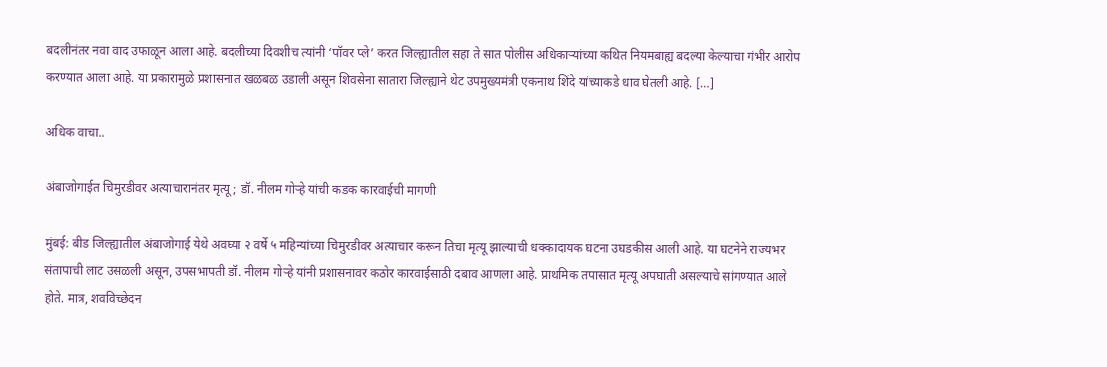बदलीनंतर नवा वाद उफाळून आला आहे. बदलीच्या दिवशीच त्यांनी ‘पॉवर प्ले’ करत जिल्ह्यातील सहा ते सात पोलीस अधिकाऱ्यांच्या कथित नियमबाह्य बदल्या केल्याचा गंभीर आरोप करण्यात आला आहे. या प्रकारामुळे प्रशासनात खळबळ उडाली असून शिवसेना सातारा जिल्ह्याने थेट उपमुख्यमंत्री एकनाथ शिंदे यांच्याकडे धाव घेतली आहे. […]

अधिक वाचा..

अंबाजोगाईत चिमुरडीवर अत्याचारानंतर मृत्यू; डॉ. नीलम गोऱ्हे यांची कडक कारवाईची मागणी

मुंबई: बीड जिल्ह्यातील अंबाजोगाई येथे अवघ्या २ वर्षे ५ महिन्यांच्या चिमुरडीवर अत्याचार करून तिचा मृत्यू झाल्याची धक्कादायक घटना उघडकीस आली आहे. या घटनेने राज्यभर संतापाची लाट उसळली असून, उपसभापती डॉ. नीलम गोऱ्हे यांनी प्रशासनावर कठोर कारवाईसाठी दबाव आणला आहे. प्राथमिक तपासात मृत्यू अपघाती असल्याचे सांगण्यात आले होते. मात्र, शवविच्छेदन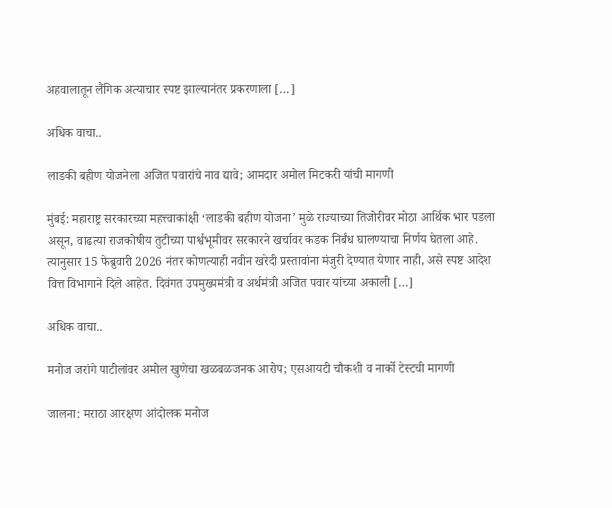अहवालातून लैंगिक अत्याचार स्पष्ट झाल्यानंतर प्रकरणाला […]

अधिक वाचा..

लाडकी बहीण योजनेला अजित पवारांचे नाव द्यावे; आमदार अमोल मिटकरी यांची मागणी

मुंबई: महाराष्ट्र सरकारच्या महत्त्वाकांक्षी ‘लाडकी बहीण योजना’ मुळे राज्याच्या तिजोरीवर मोठा आर्थिक भार पडला असून, वाढत्या राजकोषीय तुटीच्या पार्श्वभूमीवर सरकारने खर्चावर कडक निर्बंध घालण्याचा निर्णय घेतला आहे. त्यानुसार 15 फेब्रुवारी 2026 नंतर कोणत्याही नवीन खरेदी प्रस्तावांना मंजुरी देण्यात येणार नाही, असे स्पष्ट आदेश वित्त विभागाने दिले आहेत. दिवंगत उपमुख्यमंत्री व अर्थमंत्री अजित पवार यांच्या अकाली […]

अधिक वाचा..

मनोज जरांगे पाटीलांवर अमोल खुणेचा खळबळजनक आरोप; एसआयटी चौकशी व नार्को टेस्टची मागणी

जालना: मराठा आरक्षण आंदोलक मनोज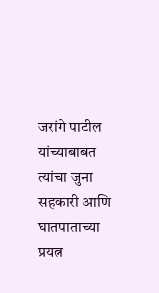जरांगे पाटील यांच्याबाबत त्यांचा जुना सहकारी आणि घातपाताच्या प्रयत्न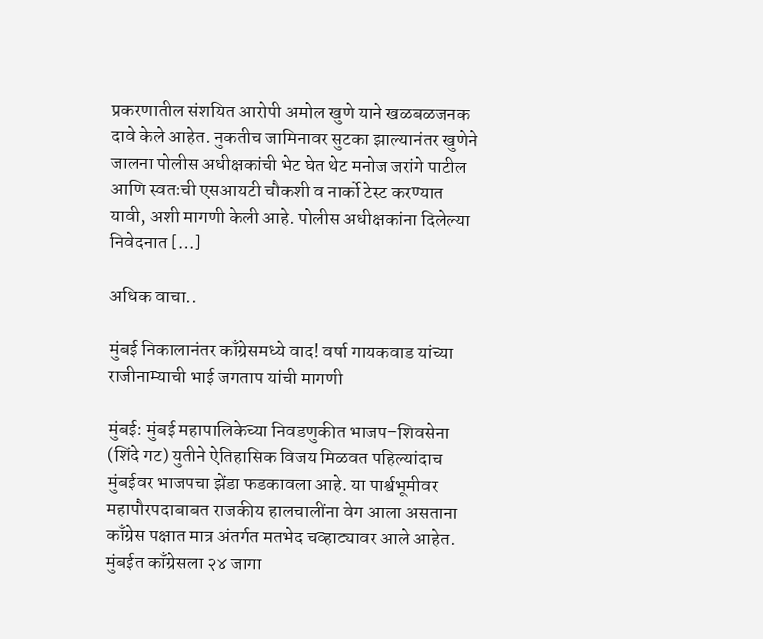प्रकरणातील संशयित आरोपी अमोल खुणे याने खळबळजनक दावे केले आहेत. नुकतीच जामिनावर सुटका झाल्यानंतर खुणेने जालना पोलीस अधीक्षकांची भेट घेत थेट मनोज जरांगे पाटील आणि स्वतःची एसआयटी चौकशी व नार्को टेस्ट करण्यात यावी, अशी मागणी केली आहे. पोलीस अधीक्षकांना दिलेल्या निवेदनात […]

अधिक वाचा..

मुंबई निकालानंतर काँग्रेसमध्ये वाद! वर्षा गायकवाड यांच्या राजीनाम्याची भाई जगताप यांची मागणी

मुंबई: मुंबई महापालिकेच्या निवडणुकीत भाजप–शिवसेना (शिंदे गट) युतीने ऐतिहासिक विजय मिळवत पहिल्यांदाच मुंबईवर भाजपचा झेंडा फडकावला आहे. या पार्श्वभूमीवर महापौरपदाबाबत राजकीय हालचालींना वेग आला असताना काँग्रेस पक्षात मात्र अंतर्गत मतभेद चव्हाट्यावर आले आहेत. मुंबईत काँग्रेसला २४ जागा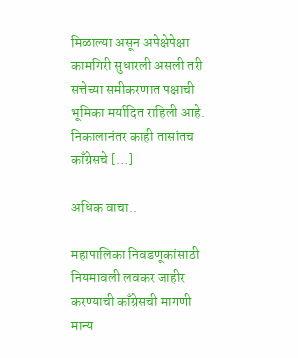मिळाल्या असून अपेक्षेपेक्षा कामगिरी सुधारली असली तरी सत्तेच्या समीकरणात पक्षाची भूमिका मर्यादित राहिली आहे. निकालानंतर काही तासांतच काँग्रेसचे […]

अधिक वाचा..

महापालिका निवडणूकांसाठी नियमावली लवकर जाहीर करण्याची काँग्रेसची मागणी मान्य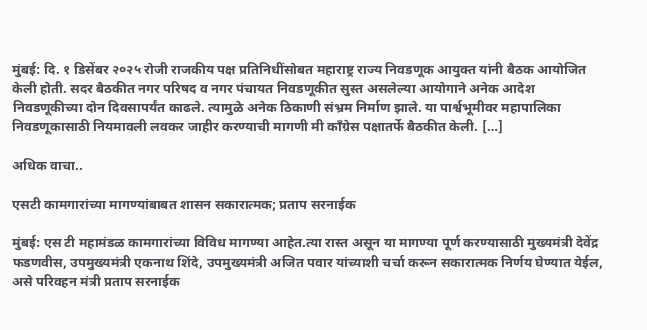मुंबई: दि. १ डिसेंबर २०२५ रोजी राजकीय पक्ष प्रतिनिधींसोबत महाराष्ट्र राज्य निवडणूक आयुक्त यांनी बैठक आयोजित केली होती. सदर बैठकीत नगर परिषद व नगर पंचायत निवडणूकीत सुस्त असलेल्या आयोगाने अनेक आदेश निवडणूकीच्या दोन दिवसापर्यंत काढले. त्यामुळे अनेक ठिकाणी संभ्रम निर्माण झाले. या पार्श्वभूमीवर महापालिका निवडणूकासाठी नियमावली लवकर जाहीर करण्याची मागणी मी काँग्रेस पक्षातर्फे बैठकीत केली. […]

अधिक वाचा..

एसटी कामगारांच्या मागण्यांबाबत शासन सकारात्मक; प्रताप सरनाईक

मुंबई: एस टी महामंडळ कामगारांच्या विविध मागण्या आहेत.त्या रास्त असून या मागण्या पूर्ण करण्यासाठी मुख्यमंत्री देवेंद्र फडणवीस, उपमुख्यमंत्री एकनाथ शिंदे, उपमुख्यमंत्री अजित पवार यांच्याशी चर्चा करून सकारात्मक निर्णय घेण्यात येईल, असे परिवहन मंत्री प्रताप सरनाईक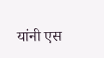यांनी एस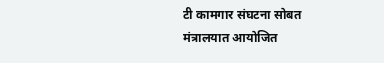टी कामगार संघटना सोबत मंत्रालयात आयोजित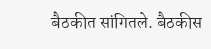बैठकीत सांगितले. बैठकीस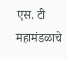एस. टी महामंडळाचे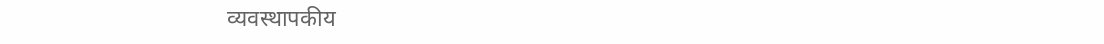व्यवस्थापकीय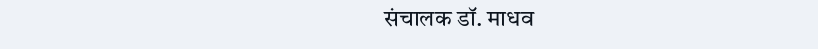संचालक डॉ. माधव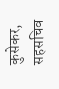कुसेकर, सहसचिव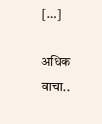[…]

अधिक वाचा..